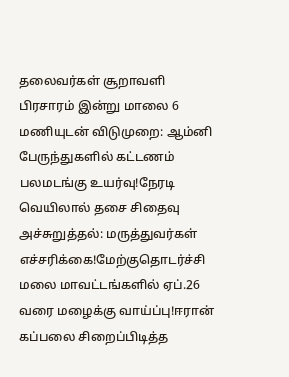தலைவர்கள் சூறாவளி பிரசாரம் இன்று மாலை 6 மணியுடன் விடுமுறை: ஆம்னி பேருந்துகளில் கட்டணம் பலமடங்கு உயர்வு!நேரடி வெயிலால் தசை சிதைவு அச்சுறுத்தல்: மருத்துவர்கள் எச்சரிக்கை!மேற்குதொடர்ச்சி மலை மாவட்டங்களில் ஏப்.26 வரை மழைக்கு வாய்ப்பு!ஈரான் கப்பலை சிறைப்பிடித்த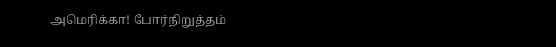அமெரிக்கா! போர்நிறுத்தம்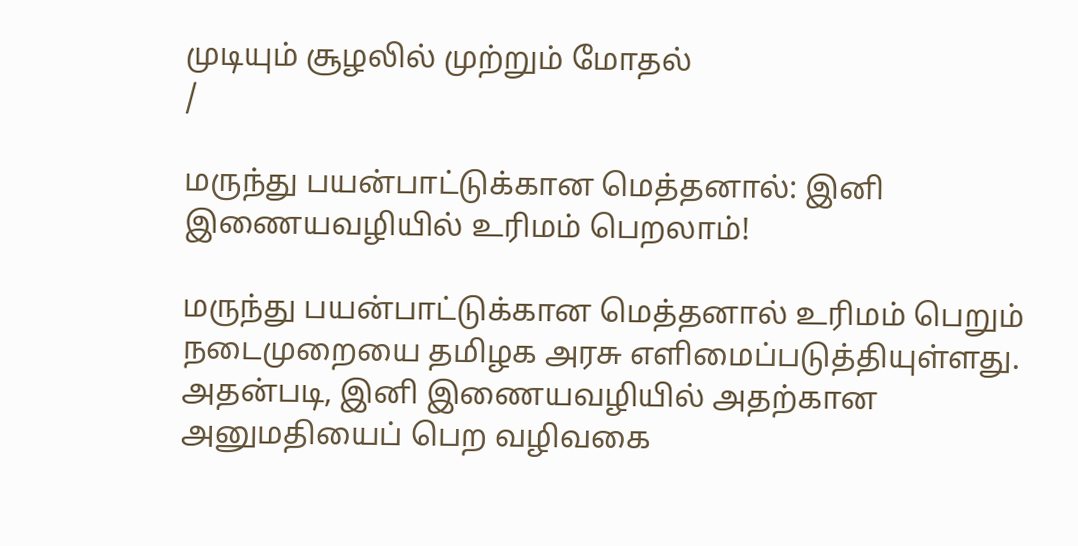முடியும் சூழலில் முற்றும் மோதல்
/

மருந்து பயன்பாட்டுக்கான மெத்தனால்: இனி இணையவழியில் உரிமம் பெறலாம்!

மருந்து பயன்பாட்டுக்கான மெத்தனால் உரிமம் பெறும் நடைமுறையை தமிழக அரசு எளிமைப்படுத்தியுள்ளது. அதன்படி, இனி இணையவழியில் அதற்கான அனுமதியைப் பெற வழிவகை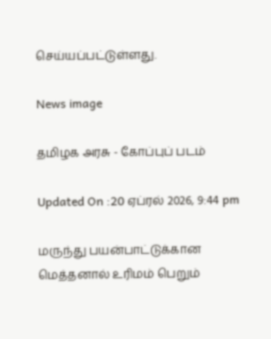செய்யப்பட்டுள்ளது.

News image

தமிழக அரசு - கோப்புப் படம்

Updated On :20 ஏப்ரல் 2026, 9:44 pm

மருந்து பயன்பாட்டுக்கான மெத்தனால் உரிமம் பெறும்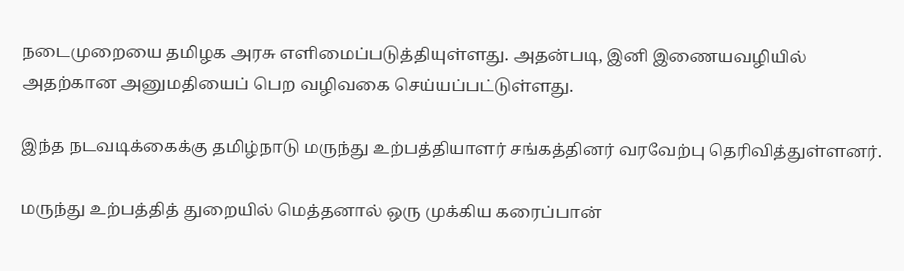நடைமுறையை தமிழக அரசு எளிமைப்படுத்தியுள்ளது. அதன்படி, இனி இணையவழியில் அதற்கான அனுமதியைப் பெற வழிவகை செய்யப்பட்டுள்ளது.

இந்த நடவடிக்கைக்கு தமிழ்நாடு மருந்து உற்பத்தியாளர் சங்கத்தினர் வரவேற்பு தெரிவித்துள்ளனர்.

மருந்து உற்பத்தித் துறையில் மெத்தனால் ஒரு முக்கிய கரைப்பான்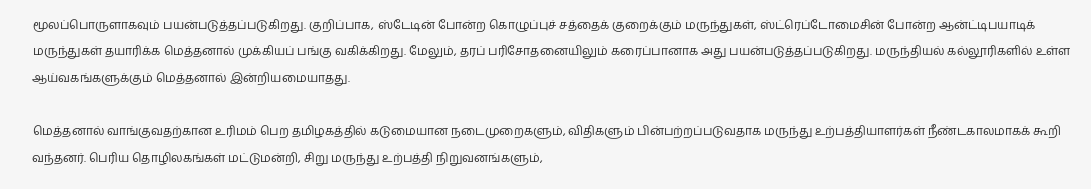மூலப்பொருளாகவும் பயன்படுத்தப்படுகிறது. குறிப்பாக, ஸ்டேடின் போன்ற கொழுப்புச் சத்தைக் குறைக்கும் மருந்துகள், ஸ்ட்ரெப்டோமைசின் போன்ற ஆன்ட்டிபயாடிக் மருந்துகள் தயாரிக்க மெத்தனால் முக்கியப் பங்கு வகிக்கிறது. மேலும், தரப் பரிசோதனையிலும் கரைப்பானாக அது பயன்படுத்தப்படுகிறது. மருந்தியல் கல்லூரிகளில் உள்ள ஆய்வகங்களுக்கும் மெத்தனால் இன்றியமையாதது.

மெத்தனால் வாங்குவதற்கான உரிமம் பெற தமிழகத்தில் கடுமையான நடைமுறைகளும், விதிகளும் பின்பற்றப்படுவதாக மருந்து உற்பத்தியாளர்கள் நீண்டகாலமாகக் கூறி வந்தனர். பெரிய தொழிலகங்கள் மட்டுமன்றி, சிறு மருந்து உற்பத்தி நிறுவனங்களும்,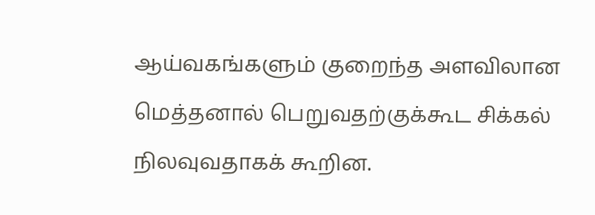ஆய்வகங்களும் குறைந்த அளவிலான மெத்தனால் பெறுவதற்குக்கூட சிக்கல் நிலவுவதாகக் கூறின.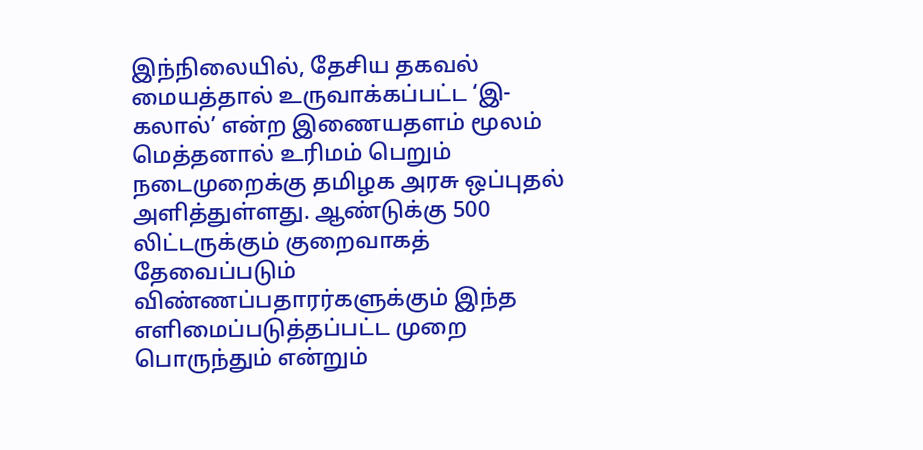இந்நிலையில், தேசிய தகவல் மையத்தால் உருவாக்கப்பட்ட ‘இ-கலால்’ என்ற இணையதளம் மூலம் மெத்தனால் உரிமம் பெறும் நடைமுறைக்கு தமிழக அரசு ஒப்புதல் அளித்துள்ளது. ஆண்டுக்கு 500 லிட்டருக்கும் குறைவாகத் தேவைப்படும் விண்ணப்பதாரர்களுக்கும் இந்த எளிமைப்படுத்தப்பட்ட முறை பொருந்தும் என்றும்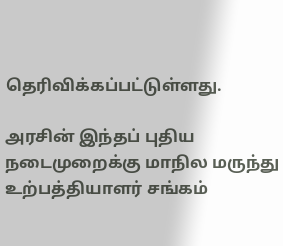தெரிவிக்கப்பட்டுள்ளது.

அரசின் இந்தப் புதிய நடைமுறைக்கு மாநில மருந்து உற்பத்தியாளர் சங்கம்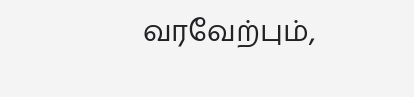வரவேற்பும்,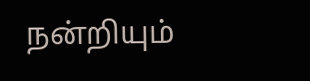நன்றியும்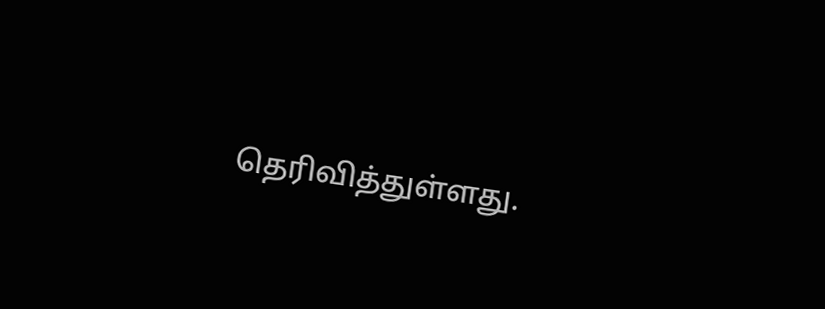தெரிவித்துள்ளது.